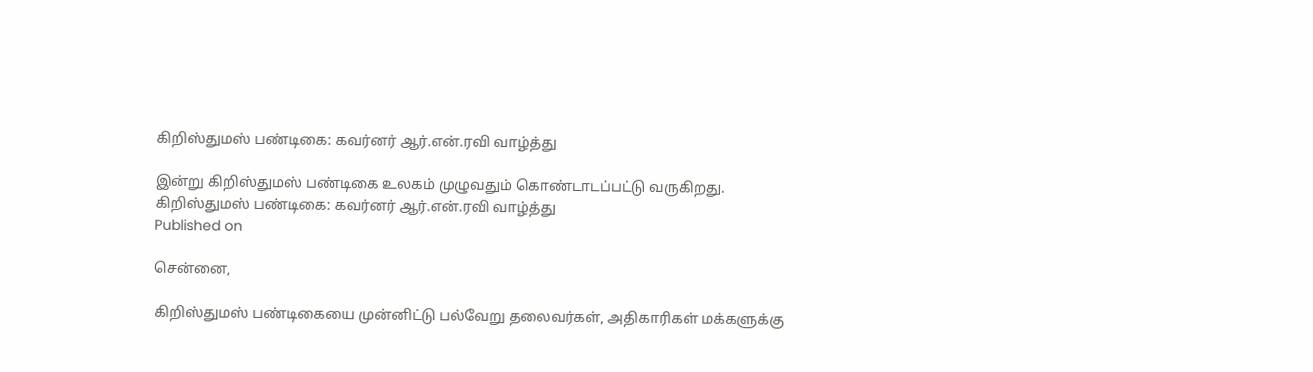கிறிஸ்துமஸ் பண்டிகை: கவர்னர் ஆர்.என்.ரவி வாழ்த்து

இன்று கிறிஸ்துமஸ் பண்டிகை உலகம் முழுவதும் கொண்டாடப்பட்டு வருகிறது.
கிறிஸ்துமஸ் பண்டிகை: கவர்னர் ஆர்.என்.ரவி வாழ்த்து
Published on

சென்னை,

கிறிஸ்துமஸ் பண்டிகையை முன்னிட்டு பல்வேறு தலைவர்கள், அதிகாரிகள் மக்களுக்கு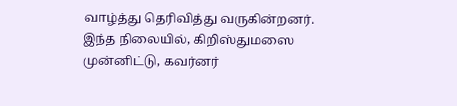வாழ்த்து தெரிவித்து வருகின்றனர். இந்த நிலையில், கிறிஸ்துமஸை முன்னிட்டு, கவர்னர்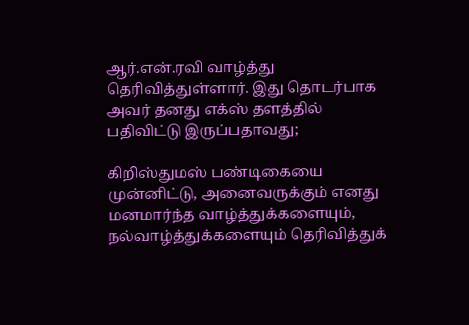ஆர்.என்.ரவி வாழ்த்து தெரிவித்துள்ளார். இது தொடர்பாக அவர் தனது எக்ஸ் தளத்தில் பதிவிட்டு இருப்பதாவது;

கிறிஸ்துமஸ் பண்டிகையை முன்னிட்டு, அனைவருக்கும் எனது மனமார்ந்த வாழ்த்துக்களையும், நல்வாழ்த்துக்களையும் தெரிவித்துக்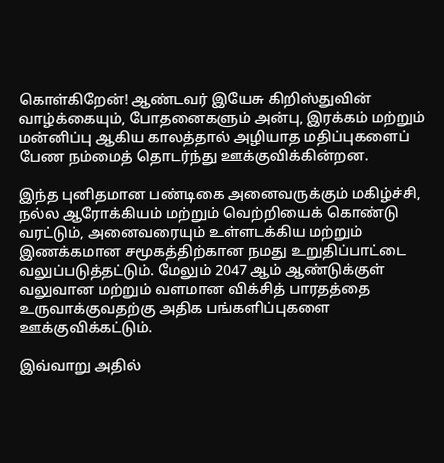கொள்கிறேன்! ஆண்டவர் இயேசு கிறிஸ்துவின் வாழ்க்கையும், போதனைகளும் அன்பு, இரக்கம் மற்றும் மன்னிப்பு ஆகிய காலத்தால் அழியாத மதிப்புகளைப் பேண நம்மைத் தொடர்ந்து ஊக்குவிக்கின்றன.

இந்த புனிதமான பண்டிகை அனைவருக்கும் மகிழ்ச்சி, நல்ல ஆரோக்கியம் மற்றும் வெற்றியைக் கொண்டு வரட்டும், அனைவரையும் உள்ளடக்கிய மற்றும் இணக்கமான சமூகத்திற்கான நமது உறுதிப்பாட்டை வலுப்படுத்தட்டும். மேலும் 2047 ஆம் ஆண்டுக்குள் வலுவான மற்றும் வளமான விக்சித் பாரதத்தை உருவாக்குவதற்கு அதிக பங்களிப்புகளை ஊக்குவிக்கட்டும்.

இவ்வாறு அதில்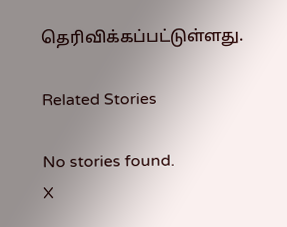தெரிவிக்கப்பட்டுள்ளது.

Related Stories

No stories found.
X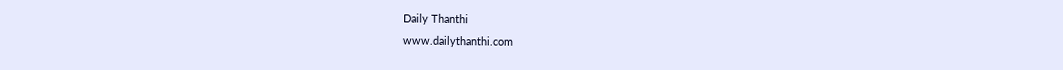Daily Thanthi
www.dailythanthi.com